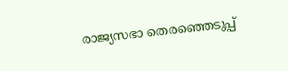രാജ്യസഭാ തെരഞ്ഞെടുപ്പ്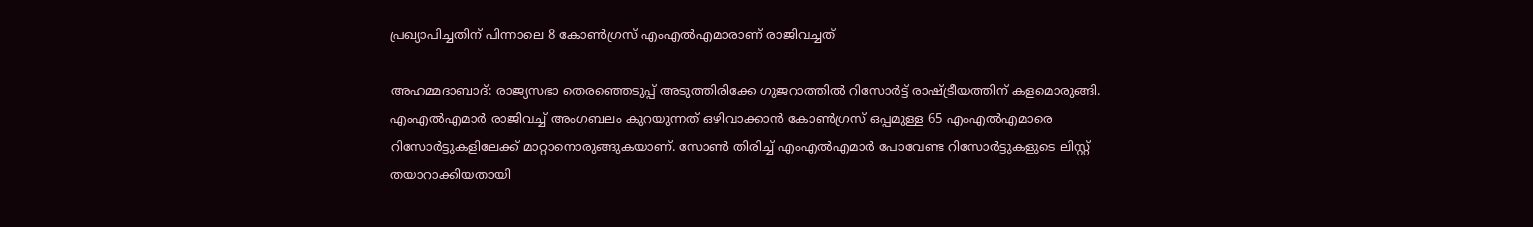പ്രഖ്യാപിച്ചതിന് പിന്നാലെ 8 കോൺഗ്രസ് എംഎൽഎമാരാണ് രാജിവച്ചത്

അഹമ്മദാബാദ്: രാജ്യസഭാ തെര‍ഞ്ഞെടുപ്പ് അടുത്തിരിക്കേ ഗുജറാത്തിൽ റിസോർട്ട് രാഷ്ട്രീയത്തിന് കളമൊരുങ്ങി. എംഎൽഎമാർ രാജിവച്ച് അംഗബലം കുറയുന്നത് ഒഴിവാക്കാൻ കോൺഗ്രസ് ഒപ്പമുള്ള 65 എംഎൽഎമാരെ റിസോർട്ടുകളിലേക്ക് മാറ്റാനൊരുങ്ങുകയാണ്. സോൺ തിരിച്ച് എംഎൽഎമാർ പോവേണ്ട റിസോർട്ടുകളുടെ ലിസ്റ്റ് തയാറാക്കിയതായി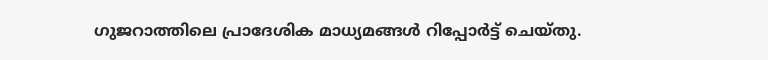ഗുജറാത്തിലെ പ്രാദേശിക മാധ്യമങ്ങൾ റിപ്പോ‍ർട്ട് ചെയ്തു.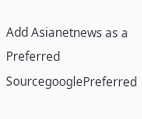Add Asianetnews as a Preferred SourcegooglePreferred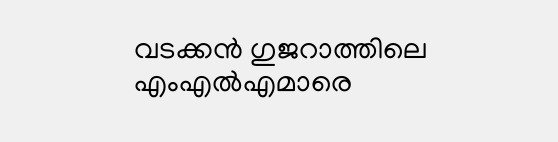വടക്കൻ ഗുജറാത്തിലെ എംഎൽഎമാരെ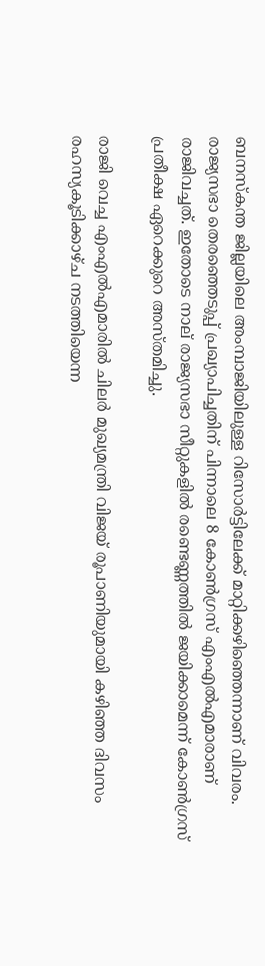ബനസ്കന്ത ജില്ലയിലെ അംമ്പാജിയിലുള്ള റിസോർട്ടിലേക്ക് മാറ്റിക്കഴിഞ്ഞെന്നാണ് വിവരം. രാജ്യസഭാ തെരഞ്ഞെടുപ്പ് പ്രഖ്യാപിച്ചതിന് പിന്നാലെ 8 കോൺഗ്രസ് എംഎൽഎമാരാണ് രാജിവച്ചത്. ഇതോടെ നാല് രാജ്യസഭാ സീറ്റുകളിൽ രണ്ടെണ്ണത്തിൽ ജയിക്കാമെന്ന് കോൺഗ്രസ് പ്രതീക്ഷ ഏറെക്കുറെ അസ്തമിച്ചു.

രാജി വെച്ച എംഎല്‍എമാരില്‍ ചിലര്‍ മുഖ്യമന്ത്രി വിജയ് രൂപാണിയുമായി കഴി‍ഞ്ഞ ദിവസം രഹസ്യകൂടിക്കാഴ്ച നടത്തിയെന്ന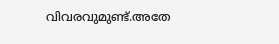വിവരവുമുണ്ട്.അതേ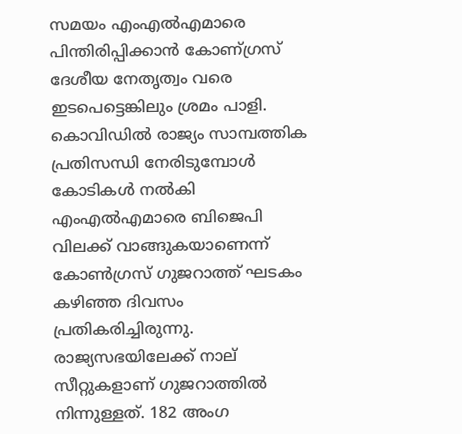സമയം എംഎല്‍എമാരെ പിന്തിരിപ്പിക്കാന്‍ കോണ്ഗ്രസ് ദേശീയ നേതൃത്വം വരെ ഇടപെട്ടെങ്കിലും ശ്രമം പാളി. കൊവിഡില്‍ രാജ്യം സാമ്പത്തിക പ്രതിസന്ധി നേരിടുമ്പോള്‍ കോടികള്‍ നല്‍കി എംഎല്‍എമാരെ ബിജെപി വിലക്ക് വാങ്ങുകയാണെന്ന് കോണ്‍ഗ്രസ് ഗുജറാത്ത് ഘടകം കഴിഞ്ഞ ദിവസം പ്രതികരിച്ചിരുന്നു. രാജ്യസഭയിലേക്ക് നാല് സീറ്റുകളാണ് ഗുജറാത്തില്‍ നിന്നുള്ളത്. 182 അംഗ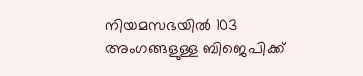നിയമസഭയില്‍ 103 അംഗങ്ങളുള്ള ബിജെപിക്ക്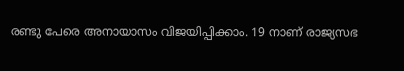രണ്ടു പേരെ അനായാസം വിജയിപ്പിക്കാം. 19 നാണ് രാജ്യസഭ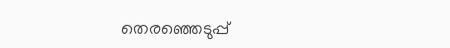തെരഞ്ഞെടുപ്പ്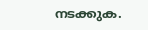നടക്കുക.